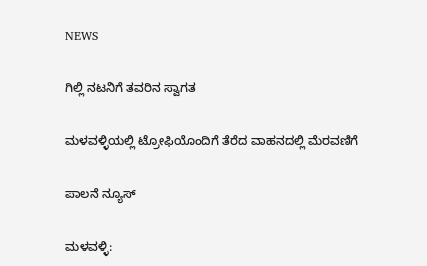NEWS

ಗಿಲ್ಲಿ ನಟನಿಗೆ ತವರಿನ ಸ್ವಾಗತ

ಮಳವಳ್ಳಿಯಲ್ಲಿ ಟ್ರೋಫಿಯೊಂದಿಗೆ ತೆರೆದ ವಾಹನದಲ್ಲಿ ಮೆರವಣಿಗೆ

ಪಾಲನೆ ನ್ಯೂಸ್

ಮಳವಳ್ಳಿ: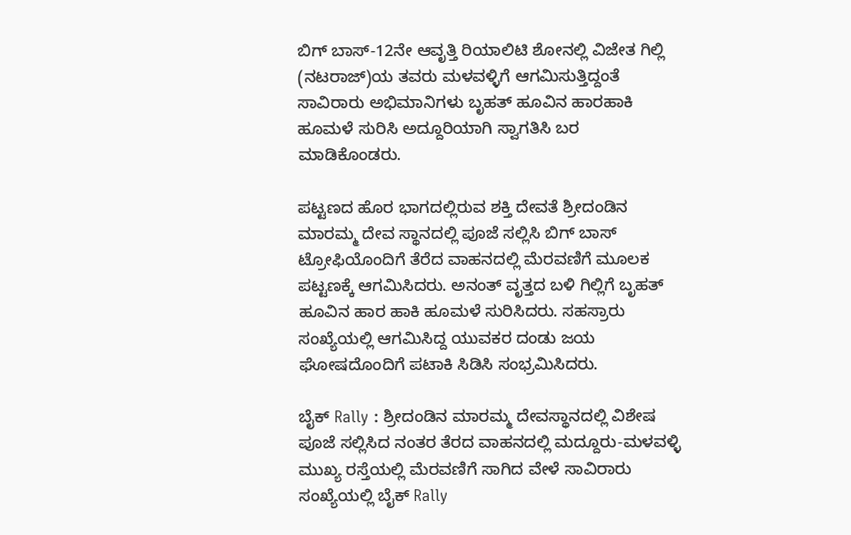ಬಿಗ್ ಬಾಸ್-12ನೇ ಆವೃತ್ತಿ ರಿಯಾಲಿಟಿ ಶೋನಲ್ಲಿ ವಿಜೇತ ಗಿಲ್ಲಿ (ನಟರಾಜ್)ಯ ತವರು ಮಳವಳ್ಳಿಗೆ ಆಗಮಿಸುತ್ತಿದ್ದಂತೆ ಸಾವಿರಾರು ಅಭಿಮಾನಿಗಳು ಬೃಹತ್ ಹೂವಿನ ಹಾರಹಾಕಿ ಹೂಮಳೆ ಸುರಿಸಿ ಅದ್ದೂರಿಯಾಗಿ ಸ್ವಾಗತಿಸಿ‌ ಬರ ಮಾಡಿಕೊಂಡರು.

ಪಟ್ಟಣದ ಹೊರ ಭಾಗದಲ್ಲಿರುವ ಶಕ್ತಿ ದೇವತೆ ಶ್ರೀದಂಡಿನ ಮಾರಮ್ಮ ದೇವ ಸ್ಥಾನದಲ್ಲಿ ಪೂಜೆ ಸಲ್ಲಿಸಿ ಬಿಗ್ ಬಾಸ್ ಟ್ರೋಫಿಯೊಂದಿಗೆ ತೆರೆದ ವಾಹನದಲ್ಲಿ ಮೆರವಣಿಗೆ ಮೂಲಕ ಪಟ್ಟಣಕ್ಕೆ ಆಗಮಿಸಿದರು. ಅನಂತ್ ವೃತ್ತದ ಬಳಿ ಗಿಲ್ಲಿಗೆ ಬೃಹತ್ ಹೂವಿನ ಹಾರ ಹಾಕಿ ಹೂಮಳೆ ಸುರಿಸಿದರು. ಸಹಸ್ರಾರು ಸಂಖ್ಯೆಯಲ್ಲಿ ಆಗಮಿಸಿದ್ದ ಯುವಕರ ದಂಡು ಜಯ ಘೋಷದೊಂದಿಗೆ ಪಟಾಕಿ ಸಿಡಿಸಿ ಸಂಭ್ರಮಿಸಿದರು.

ಬೈಕ್‌ Rally : ಶ್ರೀದಂಡಿನ ಮಾರಮ್ಮ ದೇವಸ್ಥಾನದಲ್ಲಿ ವಿಶೇಷ ಪೂಜೆ ಸಲ್ಲಿಸಿದ ನಂತರ ತೆರದ ವಾಹನದಲ್ಲಿ ಮದ್ದೂರು-ಮಳವಳ್ಳಿ ಮುಖ್ಯ ರಸ್ತೆಯಲ್ಲಿ ಮೆರವಣಿಗೆ ಸಾಗಿದ ವೇಳೆ ಸಾವಿರಾರು ಸಂಖ್ಯೆಯಲ್ಲಿ ಬೈಕ್ Rally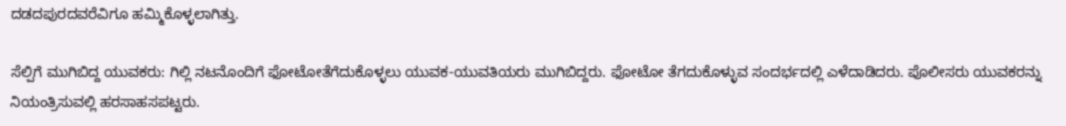ದಡದಪುರದವರೆವಿಗೂ ಹಮ್ಮಿಕೊಳ್ಳಲಾಗಿತ್ತು.

ಸೆಲ್ಪಿಗೆ ಮುಗಿಬಿದ್ದ ಯುವಕರು: ಗಿಲ್ಲಿ ನಟನೊಂದಿಗೆ ಫೋಟೋತೆಗೆದುಕೊಳ್ಳಲು ಯುವಕ-ಯುವತಿಯರು ಮುಗಿಬಿದ್ದರು. ಫೋಟೋ ತೆಗದುಕೊಳ್ಳುವ ಸಂದರ್ಭದಲ್ಲಿ ಎಳೆದಾಡಿದರು. ಪೊಲೀಸರು ಯುವಕರನ್ನು ನಿಯಂತ್ರಿಸುವಲ್ಲಿ ಹರಸಾಹಸಪಟ್ಟರು.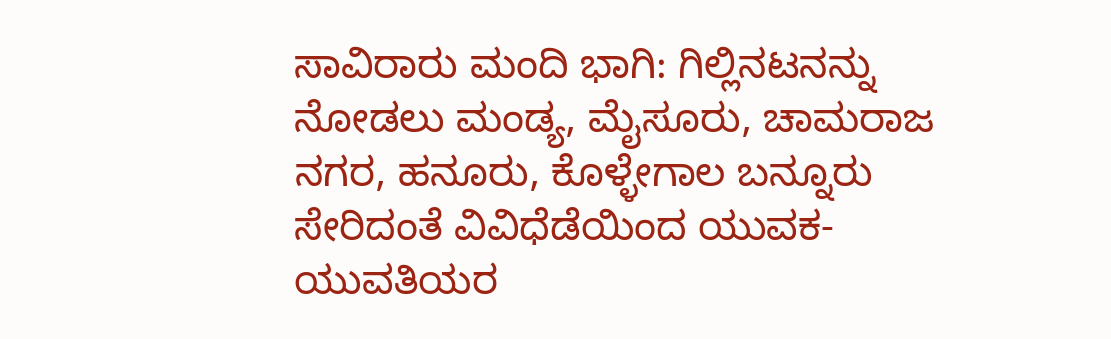ಸಾವಿರಾರು ಮಂದಿ ಭಾಗಿ: ಗಿಲ್ಲಿನಟನನ್ನು ನೋಡಲು ಮಂಡ್ಯ, ಮೈಸೂರು, ಚಾಮರಾಜ ನಗರ, ಹನೂರು, ಕೊಳ್ಳೇಗಾಲ ಬನ್ನೂರು ಸೇರಿದಂತೆ ವಿವಿಧೆಡೆಯಿಂದ ಯುವಕ-ಯುವತಿಯರ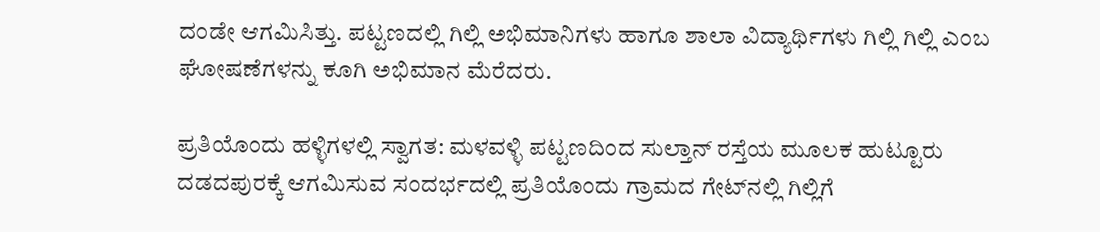ದಂಡೇ ಆಗಮಿಸಿತ್ತು. ಪಟ್ಟಣದಲ್ಲಿ ಗಿಲ್ಲಿ ಅಭಿಮಾನಿಗಳು ಹಾಗೂ ಶಾಲಾ ವಿದ್ಯಾರ್ಥಿಗಳು ಗಿಲ್ಲಿ ಗಿಲ್ಲಿ ಎಂಬ ಘೋಷಣೆಗಳನ್ನು ಕೂಗಿ ಅಭಿಮಾನ ಮೆರೆದರು.

ಪ್ರತಿಯೊಂದು ಹಳ್ಳಿಗಳಲ್ಲಿ ಸ್ವಾಗತ: ಮಳವಳ್ಳಿ ಪಟ್ಟಣದಿಂದ ಸುಲ್ತಾನ್ ರಸ್ತೆಯ ಮೂಲಕ ಹುಟ್ಟೂರು ದಡದಪುರಕ್ಕೆ ಆಗಮಿಸುವ ಸಂದರ್ಭದಲ್ಲಿ ಪ್ರತಿಯೊಂದು ಗ್ರಾಮದ ಗೇಟ್‌ನಲ್ಲಿ ಗಿಲ್ಲಿಗೆ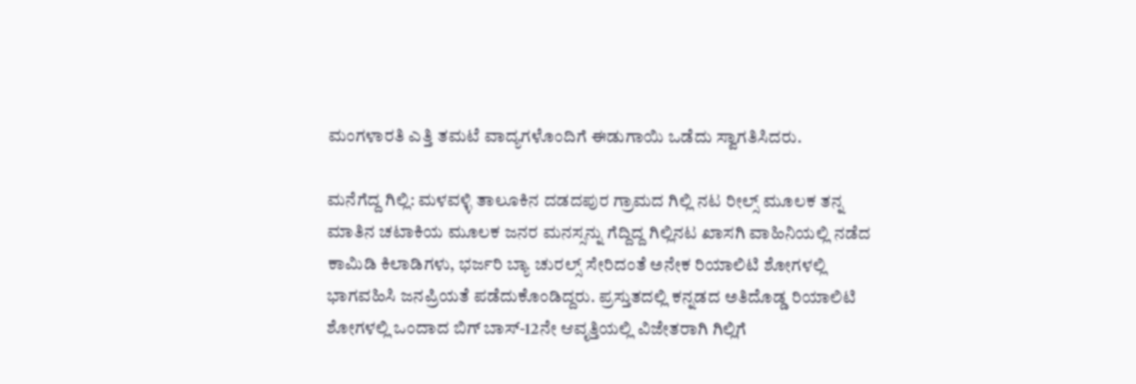ಮಂಗಳಾರತಿ ಎತ್ತಿ ತಮಟೆ ವಾದ್ಯಗಳೊಂದಿಗೆ ಈಡುಗಾಯಿ ಒಡೆದು ಸ್ವಾಗತಿಸಿದರು.

ಮನೆಗೆದ್ದ ಗಿಲ್ಲಿ: ಮಳವಳ್ಳಿ ತಾಲೂಕಿನ ದಡದಪುರ ಗ್ರಾಮದ ಗಿಲ್ಲಿ ನಟ ರೀಲ್ಸ್ ಮೂಲಕ ತನ್ನ ಮಾತಿನ ಚಟಾಕಿಯ ಮೂಲಕ ಜನರ ಮನಸ್ಸನ್ನು ಗೆದ್ದಿದ್ದ ಗಿಲ್ಲಿನಟ ಖಾಸಗಿ ವಾಹಿನಿಯಲ್ಲಿ ನಡೆದ ಕಾಮಿಡಿ ಕಿಲಾಡಿಗಳು, ಭರ್ಜರಿ ಬ್ಯಾ ಚುರಲ್ಸ್ ಸೇರಿದಂತೆ ಅನೇಕ ರಿಯಾಲಿಟಿ ಶೋಗಳಲ್ಲಿ ಭಾಗವಹಿಸಿ ಜನಪ್ರಿಯತೆ ಪಡೆದುಕೊಂಡಿದ್ದರು. ಪ್ರಸ್ತುತದಲ್ಲಿ ಕನ್ನಡದ ಅತಿದೊಡ್ಡ ರಿಯಾಲಿಟಿ ಶೋಗಳಲ್ಲಿ ಒಂದಾದ ಬಿಗ್ ಬಾಸ್-12ನೇ ಆವೃತ್ತಿಯಲ್ಲಿ ವಿಜೇತರಾಗಿ ಗಿಲ್ಲಿಗೆ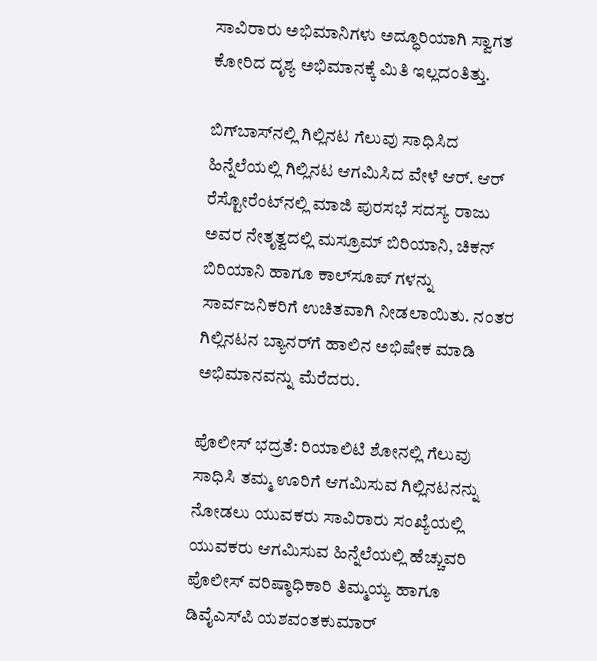ಸಾವಿರಾರು ಅಭಿಮಾನಿಗಳು ಅದ್ಧೂರಿಯಾಗಿ ಸ್ವಾಗತ ಕೋರಿದ ದೃಶ್ಯ ಅಭಿಮಾನಕ್ಕೆ ಮಿತಿ ಇಲ್ಲದಂತಿತ್ತು.

ಬಿಗ್‌ಬಾಸ್‌ನಲ್ಲಿ ಗಿಲ್ಲಿನಟ ಗೆಲುವು ಸಾಧಿಸಿದ ಹಿನ್ನೆಲೆಯಲ್ಲಿ ಗಿಲ್ಲಿನಟ ಆಗಮಿಸಿದ ವೇಳೆ ಆರ್. ಆರ್‌ ರೆಸ್ಟೋರೆಂಟ್‌ನಲ್ಲಿ ಮಾಜಿ ಪುರಸಭೆ ಸದಸ್ಯ ರಾಜು ಅವರ ನೇತೃತ್ವದಲ್ಲಿ ಮಸ್ರೂಮ್ ಬಿರಿಯಾನಿ, ಚಿಕನ್ ಬಿರಿಯಾನಿ ಹಾಗೂ ಕಾಲ್‌ಸೂಪ್ ಗಳನ್ನು ಸಾರ್ವಜನಿಕರಿಗೆ ಉಚಿತವಾಗಿ ನೀಡಲಾಯಿತು. ನಂತರ ಗಿಲ್ಲಿನಟನ ಬ್ಯಾನರ್‌ಗೆ ಹಾಲಿನ ಅಭಿಷೇಕ ಮಾಡಿ ಅಭಿಮಾನವನ್ನು ಮೆರೆದರು.

ಪೊಲೀಸ್‌ ಭದ್ರತೆ: ರಿಯಾಲಿಟಿ ಶೋನಲ್ಲಿ ಗೆಲುವು ಸಾಧಿಸಿ ತಮ್ಮ ಊರಿಗೆ ಆಗಮಿಸುವ ಗಿಲ್ಲಿನಟನನ್ನು ನೋಡಲು ಯುವಕರು ಸಾವಿರಾರು ಸಂಖ್ಯೆಯಲ್ಲಿ ಯುವಕರು ಆಗಮಿಸುವ ಹಿನ್ನೆಲೆಯಲ್ಲಿ ಹೆಚ್ಚುವರಿ ಪೊಲೀಸ್ ವರಿಷ್ಠಾಧಿಕಾರಿ ತಿಮ್ಮಯ್ಯ ಹಾಗೂ ಡಿವೈಎಸ್‌ಪಿ ಯಶವಂತಕುಮಾರ್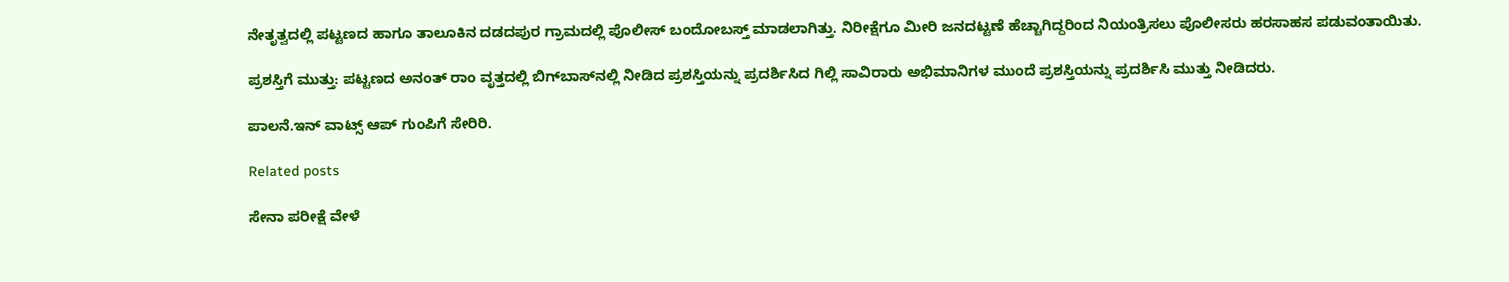ನೇತೃತ್ವದಲ್ಲಿ ಪಟ್ಟಣದ ಹಾಗೂ ತಾಲೂಕಿನ ದಡದಪುರ ಗ್ರಾಮದಲ್ಲಿ ಪೊಲೀಸ್ ಬಂದೋಬಸ್ತ್ ಮಾಡಲಾಗಿತ್ತು. ನಿರೀಕ್ಷೆಗೂ ಮೀರಿ ಜನದಟ್ಟಣೆ ಹೆಚ್ಚಾಗಿದ್ದರಿಂದ ನಿಯಂತ್ರಿಸಲು ಪೊಲೀಸರು ಹರಸಾಹಸ ಪಡುವಂತಾಯಿತು.

ಪ್ರಶಸ್ತಿಗೆ ಮುತ್ತು: ಪಟ್ಟಣದ ಅನಂತ್ ರಾಂ ವೃತ್ತದಲ್ಲಿ ಬಿಗ್‌ಬಾಸ್‌ನಲ್ಲಿ ನೀಡಿದ ಪ್ರಶಸ್ತಿಯನ್ನು ಪ್ರದರ್ಶಿಸಿದ ಗಿಲ್ಲಿ ಸಾವಿರಾರು ಅಭಿಮಾನಿಗಳ ಮುಂದೆ ಪ್ರಶಸ್ತಿಯನ್ನು ಪ್ರದರ್ಶಿಸಿ ಮುತ್ತು ನೀಡಿದರು.

ಪಾಲನೆ.ಇನ್‌ ವಾಟ್ಸ್‌ ಆಪ್‌ ಗುಂಪಿಗೆ ಸೇರಿರಿ.

Related posts

ಸೇನಾ ಪರೀಕ್ಷೆ ವೇಳೆ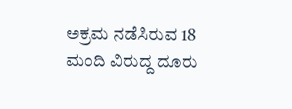ಅಕ್ರಮ ನಡೆಸಿರುವ 18 ಮಂದಿ ವಿರುದ್ದ ದೂರು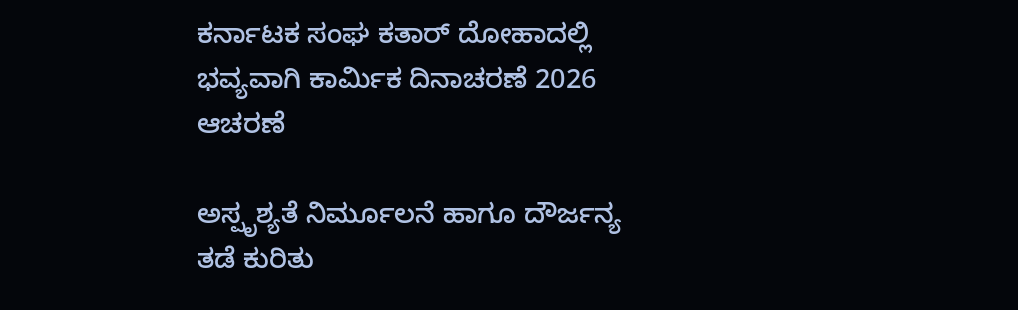ಕರ್ನಾಟಕ ಸಂಘ ಕತಾರ್ ದೋಹಾದಲ್ಲಿ ಭವ್ಯವಾಗಿ ಕಾರ್ಮಿಕ ದಿನಾಚರಣೆ 2026 ಆಚರಣೆ

ಅಸ್ಪೃಶ್ಯತೆ ನಿರ್ಮೂಲನೆ ಹಾಗೂ ದೌರ್ಜನ್ಯ ತಡೆ ಕುರಿತು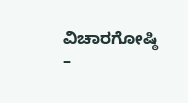ವಿಚಾರಗೋಷ್ಠಿ –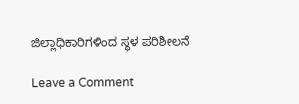ಜಿಲ್ಲಾಧಿಕಾರಿಗಳಿಂದ ಸ್ಥಳ ಪರಿಶೀಲನೆ

Leave a Comment